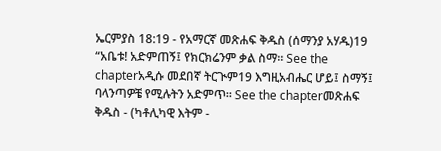ኤርምያስ 18:19 - የአማርኛ መጽሐፍ ቅዱስ (ሰማንያ አሃዱ)19 “አቤቱ! አድምጠኝ፤ የክርክሬንም ቃል ስማ። See the chapterአዲሱ መደበኛ ትርጒም19 እግዚአብሔር ሆይ፤ ስማኝ፤ ባላንጣዎቼ የሚሉትን አድምጥ። See the chapterመጽሐፍ ቅዱስ - (ካቶሊካዊ እትም -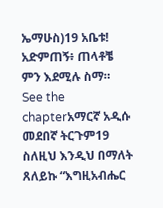ኤማሁስ)19 አቤቱ! አድምጠኝ፥ ጠላቶቼ ምን እደሚሉ ስማ። See the chapterአማርኛ አዲሱ መደበኛ ትርጉም19 ስለዚህ እንዲህ በማለት ጸለይኩ “እግዚአብሔር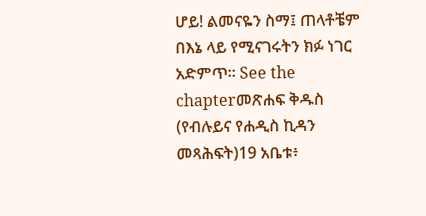ሆይ! ልመናዬን ስማ፤ ጠላቶቼም በእኔ ላይ የሚናገሩትን ክፉ ነገር አድምጥ። See the chapterመጽሐፍ ቅዱስ (የብሉይና የሐዲስ ኪዳን መጻሕፍት)19 አቤቱ፥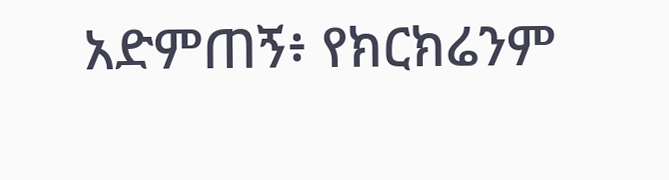አድምጠኝ፥ የክርክሬንም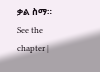ቃል ስማ። See the chapter |